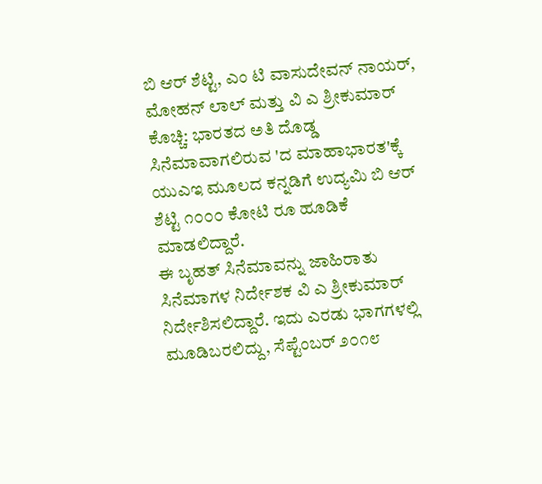ಬಿ ಆರ್ ಶೆಟ್ಟಿ, ಎಂ ಟಿ ವಾಸುದೇವನ್ ನಾಯರ್, ಮೋಹನ್ ಲಾಲ್ ಮತ್ತು ವಿ ಎ ಶ್ರೀಕುಮಾರ್
ಕೊಚ್ಚಿ: ಭಾರತದ ಅತಿ ದೊಡ್ಡ ಸಿನೆಮಾವಾಗಲಿರುವ 'ದ ಮಾಹಾಭಾರತ'ಕ್ಕೆ ಯುಎಇ ಮೂಲದ ಕನ್ನಡಿಗೆ ಉದ್ಯಮಿ ಬಿ ಆರ್ ಶೆಟ್ಟಿ ೧೦೦೦ ಕೋಟಿ ರೂ ಹೂಡಿಕೆ ಮಾಡಲಿದ್ದಾರೆ.
ಈ ಬೃಹತ್ ಸಿನೆಮಾವನ್ನು ಜಾಹಿರಾತು ಸಿನೆಮಾಗಳ ನಿರ್ದೇಶಕ ವಿ ಎ ಶ್ರೀಕುಮಾರ್ ನಿರ್ದೇಶಿಸಲಿದ್ದಾರೆ. ಇದು ಎರಡು ಭಾಗಗಳಲ್ಲಿ ಮೂಡಿಬರಲಿದ್ದು, ಸೆಪ್ಟೆಂಬರ್ ೨೦೧೮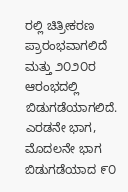ರಲ್ಲಿ ಚಿತ್ರೀಕರಣ ಪ್ರಾರಂಭವಾಗಲಿದೆ ಮತ್ತು ೨೦೨೦ರ ಆರಂಭದಲ್ಲಿ ಬಿಡುಗಡೆಯಾಗಲಿದೆ. ಎರಡನೇ ಭಾಗ, ಮೊದಲನೇ ಭಾಗ ಬಿಡುಗಡೆಯಾದ ೯೦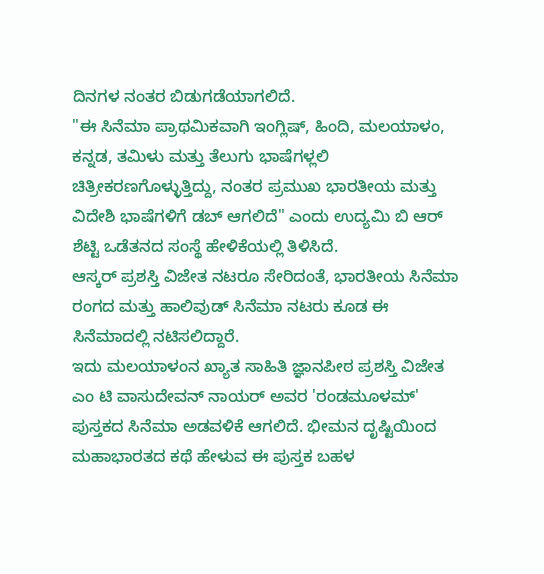ದಿನಗಳ ನಂತರ ಬಿಡುಗಡೆಯಾಗಲಿದೆ.
"ಈ ಸಿನೆಮಾ ಪ್ರಾಥಮಿಕವಾಗಿ ಇಂಗ್ಲಿಷ್, ಹಿಂದಿ, ಮಲಯಾಳಂ, ಕನ್ನಡ, ತಮಿಳು ಮತ್ತು ತೆಲುಗು ಭಾಷೆಗಳ್ಲಲಿ ಚಿತ್ರೀಕರಣಗೊಳ್ಳುತ್ತಿದ್ದು, ನಂತರ ಪ್ರಮುಖ ಭಾರತೀಯ ಮತ್ತು ವಿದೇಶಿ ಭಾಷೆಗಳಿಗೆ ಡಬ್ ಆಗಲಿದೆ" ಎಂದು ಉದ್ಯಮಿ ಬಿ ಆರ್ ಶೆಟ್ಟಿ ಒಡೆತನದ ಸಂಸ್ಥೆ ಹೇಳಿಕೆಯಲ್ಲಿ ತಿಳಿಸಿದೆ.
ಆಸ್ಕರ್ ಪ್ರಶಸ್ತಿ ವಿಜೇತ ನಟರೂ ಸೇರಿದಂತೆ, ಭಾರತೀಯ ಸಿನೆಮಾ ರಂಗದ ಮತ್ತು ಹಾಲಿವುಡ್ ಸಿನೆಮಾ ನಟರು ಕೂಡ ಈ ಸಿನೆಮಾದಲ್ಲಿ ನಟಿಸಲಿದ್ದಾರೆ.
ಇದು ಮಲಯಾಳಂನ ಖ್ಯಾತ ಸಾಹಿತಿ ಜ್ಞಾನಪೀಠ ಪ್ರಶಸ್ತಿ ವಿಜೇತ ಎಂ ಟಿ ವಾಸುದೇವನ್ ನಾಯರ್ ಅವರ 'ರಂಡಮೂಳಮ್' ಪುಸ್ತಕದ ಸಿನೆಮಾ ಅಡವಳಿಕೆ ಆಗಲಿದೆ. ಭೀಮನ ದೃಷ್ಟಿಯಿಂದ ಮಹಾಭಾರತದ ಕಥೆ ಹೇಳುವ ಈ ಪುಸ್ತಕ ಬಹಳ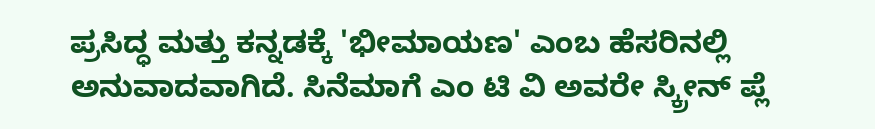ಪ್ರಸಿದ್ಧ ಮತ್ತು ಕನ್ನಡಕ್ಕೆ 'ಭೀಮಾಯಣ' ಎಂಬ ಹೆಸರಿನಲ್ಲಿ ಅನುವಾದವಾಗಿದೆ. ಸಿನೆಮಾಗೆ ಎಂ ಟಿ ವಿ ಅವರೇ ಸ್ಕ್ರೀನ್ ಪ್ಲೆ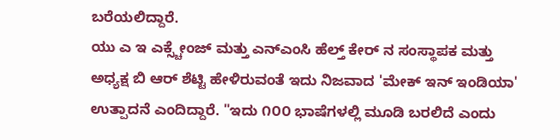ಬರೆಯಲಿದ್ದಾರೆ.
ಯು ಎ ಇ ಎಕ್ಸ್ಚೇಂಜ್ ಮತ್ತು ಎನ್ಎಂಸಿ ಹೆಲ್ತ್ ಕೇರ್ ನ ಸಂಸ್ಥಾಪಕ ಮತ್ತು ಅಧ್ಯಕ್ಷ ಬಿ ಆರ್ ಶೆಟ್ಟಿ ಹೇಳಿರುವಂತೆ ಇದು ನಿಜವಾದ 'ಮೇಕ್ ಇನ್ ಇಂಡಿಯಾ' ಉತ್ಪಾದನೆ ಎಂದಿದ್ದಾರೆ. "ಇದು ೧೦೦ ಭಾಷೆಗಳಲ್ಲಿ ಮೂಡಿ ಬರಲಿದೆ ಎಂದು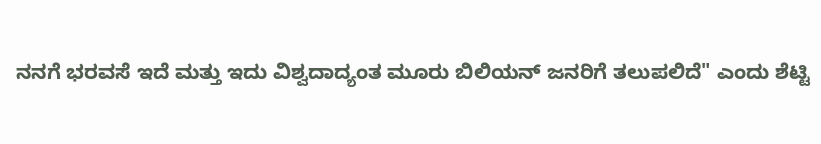ನನಗೆ ಭರವಸೆ ಇದೆ ಮತ್ತು ಇದು ವಿಶ್ವದಾದ್ಯಂತ ಮೂರು ಬಿಲಿಯನ್ ಜನರಿಗೆ ತಲುಪಲಿದೆ" ಎಂದು ಶೆಟ್ಟಿ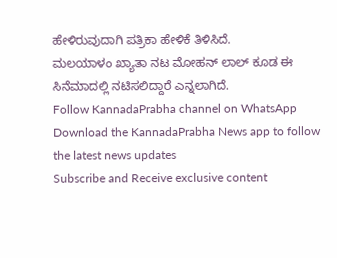ಹೇಳಿರುವುದಾಗಿ ಪತ್ರಿಕಾ ಹೇಳಿಕೆ ತಿಳಿಸಿದೆ.
ಮಲಯಾಳಂ ಖ್ಯಾತಾ ನಟ ಮೋಹನ್ ಲಾಲ್ ಕೂಡ ಈ ಸಿನೆಮಾದಲ್ಲಿ ನಟಿಸಲಿದ್ದಾರೆ ಎನ್ನಲಾಗಿದೆ.
Follow KannadaPrabha channel on WhatsApp
Download the KannadaPrabha News app to follow the latest news updates
Subscribe and Receive exclusive content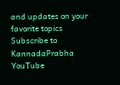and updates on your favorite topics
Subscribe to KannadaPrabha YouTube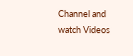Channel and watch Videos